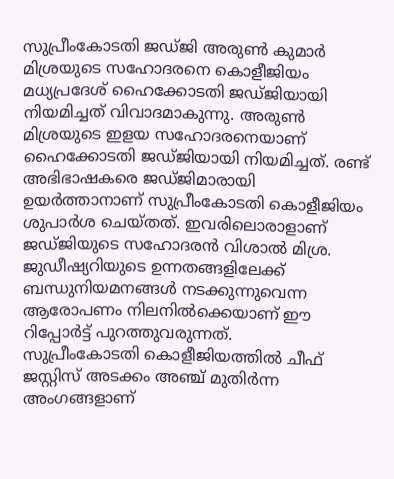സുപ്രീംകോടതി ജഡ്ജി അരുൺ കുമാർ മിശ്രയുടെ സഹോദരനെ കൊളീജിയം മധ്യപ്രദേശ് ഹൈക്കോടതി ജഡ്ജിയായി നിയമിച്ചത് വിവാദമാകുന്നു. അരുൺ മിശ്രയുടെ ഇളയ സഹോദരനെയാണ് ഹൈക്കോടതി ജഡ്ജിയായി നിയമിച്ചത്. രണ്ട് അഭിഭാഷകരെ ജഡ്ജിമാരായി ഉയർത്താനാണ് സുപ്രീംകോടതി കൊളീജിയം ശുപാർശ ചെയ്തത്. ഇവരിലൊരാളാണ് ജഡ്ജിയുടെ സഹോദരൻ വിശാൽ മിശ്ര. ജുഡീഷ്യറിയുടെ ഉന്നതങ്ങളിലേക്ക് ബന്ധുനിയമനങ്ങൾ നടക്കുന്നുവെന്ന ആരോപണം നിലനിൽക്കെയാണ് ഈ റിപ്പോർട്ട് പുറത്തുവരുന്നത്.
സുപ്രീംകോടതി കൊളീജിയത്തിൽ ചീഫ് ജസ്റ്റിസ് അടക്കം അഞ്ച് മുതിർന്ന അംഗങ്ങളാണ്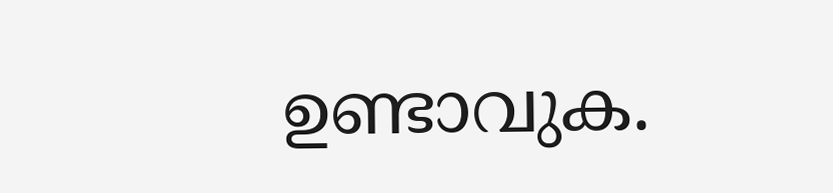ഉണ്ടാവുക.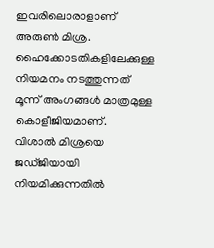ഇവരിലൊരാളാണ് അരുൺ മിശ്ര. ഹൈക്കോടതികളിലേക്കുള്ള നിയമനം നടത്തുന്നത് മൂന്ന് അംഗങ്ങൾ മാത്രമുള്ള കൊളീജിയമാണ്.
വിശാൽ മിശ്രയെ ജഡ്ജിയായി നിയമിക്കുന്നതിൽ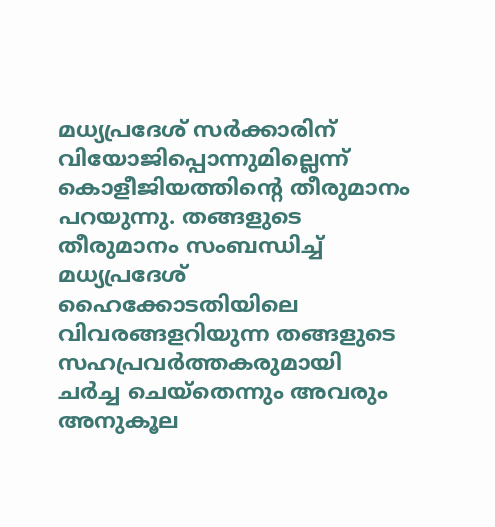മധ്യപ്രദേശ് സർക്കാരിന് വിയോജിപ്പൊന്നുമില്ലെന്ന് കൊളീജിയത്തിന്റെ തീരുമാനം പറയുന്നു. തങ്ങളുടെ തീരുമാനം സംബന്ധിച്ച് മധ്യപ്രദേശ് ഹൈക്കോടതിയിലെ വിവരങ്ങളറിയുന്ന തങ്ങളുടെ സഹപ്രവർത്തകരുമായി ചർച്ച ചെയ്തെന്നും അവരും അനുകൂല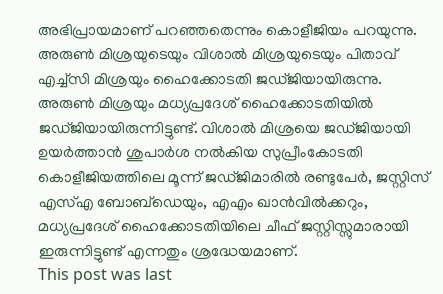അഭിപ്രായമാണ് പറഞ്ഞതെന്നും കൊളീജിയം പറയുന്നു.
അരുൺ മിശ്രയുടെയും വിശാൽ മിശ്രയുടെയും പിതാവ് എച്ച്സി മിശ്രയും ഹൈക്കോടതി ജഡ്ജിയായിരുന്നു. അരുൺ മിശ്രയും മധ്യപ്രദേശ് ഹൈക്കോടതിയിൽ ജഡ്ജിയായിരുന്നിട്ടുണ്ട്. വിശാൽ മിശ്രയെ ജഡ്ജിയായി ഉയർത്താൻ ശുപാർശ നൽകിയ സുപ്രീംകോടതി കൊളീജിയത്തിലെ മൂന്ന് ജഡ്ജിമാരിൽ രണ്ടുപേർ, ജസ്റ്റിസ് എസ്എ ബോബ്ഡെയും, എഎം ഖാൻവിൽക്കറും, മധ്യപ്രദേശ് ഹൈക്കോടതിയിലെ ചീഫ് ജസ്റ്റിസ്സുമാരായി ഇരുന്നിട്ടുണ്ട് എന്നതും ശ്രദ്ധേയമാണ്.
This post was last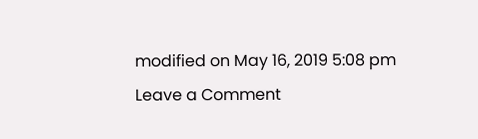modified on May 16, 2019 5:08 pm
Leave a Comment